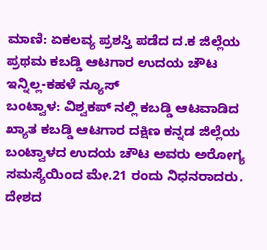ಮಾಣಿ: ಏಕಲವ್ಯ ಪ್ರಶಸ್ತಿ ಪಡೆದ ದ.ಕ ಜಿಲ್ಲೆಯ ಪ್ರಥಮ ಕಬಡ್ಡಿ ಆಟಗಾರ ಉದಯ ಚೌಟ ಇನ್ನಿಲ್ಲ-ಕಹಳೆ ನ್ಯೂಸ್
ಬಂಟ್ವಾಳ: ವಿಶ್ವಕಪ್ ನಲ್ಲಿ ಕಬಡ್ಡಿ ಆಟವಾಡಿದ ಖ್ಯಾತ ಕಬಡ್ಡಿ ಆಟಗಾರ ದಕ್ಷಿಣ ಕನ್ನಡ ಜಿಲ್ಲೆಯ ಬಂಟ್ವಾಳದ ಉದಯ ಚೌಟ ಅವರು ಅರೋಗ್ಯ ಸಮಸ್ಯೆಯಿಂದ ಮೇ.21 ರಂದು ನಿಧನರಾದರು. ದೇಶದ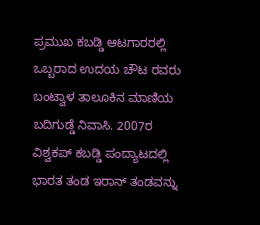ಪ್ರಮುಖ ಕಬಡ್ಡಿ ಆಟಗಾರರಲ್ಲಿ ಒಬ್ಬರಾದ ಉದಯ ಚೌಟ ರವರು ಬಂಟ್ವಾಳ ತಾಲೂಕಿನ ಮಾಣಿಯ ಬದಿಗುಡ್ಡೆ ನಿವಾಸಿ. 2007ರ ವಿಶ್ವಕಪ್ ಕಬಡ್ಡಿ ಪಂದ್ಯಾಟದಲ್ಲಿ ಭಾರತ ತಂಡ ಇರಾನ್ ತಂಡವನ್ನು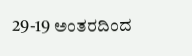29-19 ಅಂತರದಿಂದ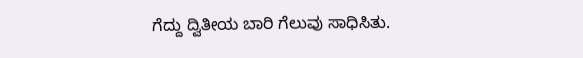ಗೆದ್ದು ದ್ವಿತೀಯ ಬಾರಿ ಗೆಲುವು ಸಾಧಿಸಿತು.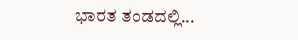ಭಾರತ ತಂಡದಲ್ಲಿ...